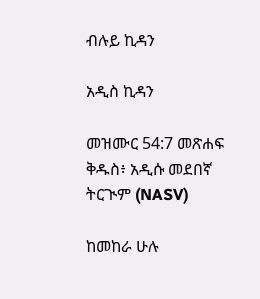ብሉይ ኪዳን

አዲስ ኪዳን

መዝሙር 54:7 መጽሐፍ ቅዱስ፥ አዲሱ መደበኛ ትርጒም (NASV)

ከመከራ ሁሉ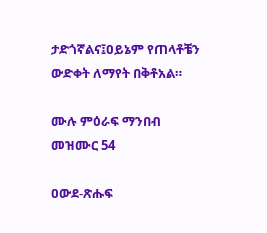ታድጎኛልና፤ዐይኔም የጠላቶቼን ውድቀት ለማየት በቅቶአል።

ሙሉ ምዕራፍ ማንበብ መዝሙር 54

ዐውደ-ጽሑፍ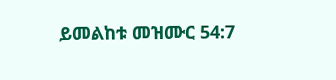ይመልከቱ መዝሙር 54:7